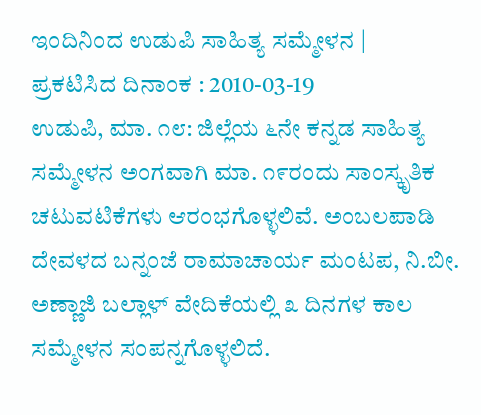ಇಂದಿನಿಂದ ಉಡುಪಿ ಸಾಹಿತ್ಯ ಸಮ್ಮೇಳನ |
ಪ್ರಕಟಿಸಿದ ದಿನಾಂಕ : 2010-03-19
ಉಡುಪಿ, ಮಾ. ೧೮: ಜಿಲ್ಲೆಯ ೬ನೇ ಕನ್ನಡ ಸಾಹಿತ್ಯ ಸಮ್ಮೇಳನ ಅಂಗವಾಗಿ ಮಾ. ೧೯ರಂದು ಸಾಂಸ್ಕೃತಿಕ ಚಟುವಟಿಕೆಗಳು ಆರಂಭಗೊಳ್ಳಲಿವೆ. ಅಂಬಲಪಾಡಿ ದೇವಳದ ಬನ್ನಂಜೆ ರಾಮಾಚಾರ್ಯ ಮಂಟಪ, ನಿ.ಬೀ. ಅಣ್ಣಾಜಿ ಬಲ್ಲಾಳ್ ವೇದಿಕೆಯಲ್ಲಿ ೩ ದಿನಗಳ ಕಾಲ ಸಮ್ಮೇಳನ ಸಂಪನ್ನಗೊಳ್ಳಲಿದೆ.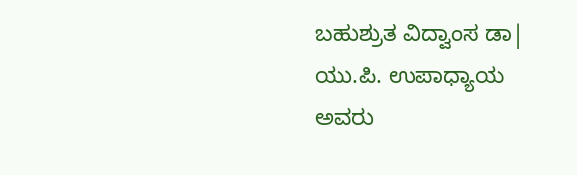ಬಹುಶ್ರುತ ವಿದ್ವಾಂಸ ಡಾ| ಯು.ಪಿ. ಉಪಾಧ್ಯಾಯ ಅವರು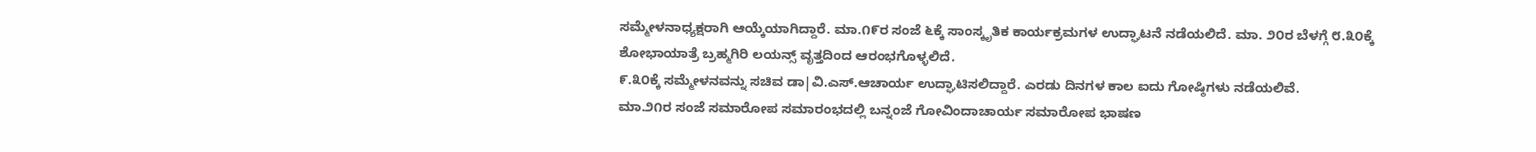ಸಮ್ಮೇಳನಾಧ್ಯಕ್ಷರಾಗಿ ಆಯ್ಕೆಯಾಗಿದ್ದಾರೆ. ಮಾ.೧೯ರ ಸಂಜೆ ೬ಕ್ಕೆ ಸಾಂಸ್ಕೃತಿಕ ಕಾರ್ಯಕ್ರಮಗಳ ಉದ್ಘಾಟನೆ ನಡೆಯಲಿದೆ. ಮಾ. ೨೦ರ ಬೆಳಗ್ಗೆ ೮.೩೦ಕ್ಕೆ ಶೋಭಾಯಾತ್ರೆ ಬ್ರಹ್ಮಗಿರಿ ಲಯನ್ಸ್ ವೃತ್ತದಿಂದ ಆರಂಭಗೊಳ್ಳಲಿದೆ.
೯.೩೦ಕ್ಕೆ ಸಮ್ಮೇಳನವನ್ನು ಸಚಿವ ಡಾ|ವಿ.ಎಸ್.ಆಚಾರ್ಯ ಉದ್ಘಾಟಿಸಲಿದ್ದಾರೆ. ಎರಡು ದಿನಗಳ ಕಾಲ ಐದು ಗೋಷ್ಠಿಗಳು ನಡೆಯಲಿವೆ.
ಮಾ.೨೧ರ ಸಂಜೆ ಸಮಾರೋಪ ಸಮಾರಂಭದಲ್ಲಿ ಬನ್ನಂಜೆ ಗೋವಿಂದಾಚಾರ್ಯ ಸಮಾರೋಪ ಭಾಷಣ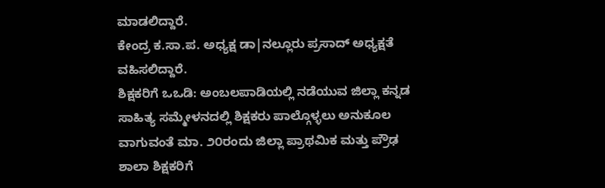ಮಾಡಲಿದ್ದಾರೆ.
ಕೇಂದ್ರ ಕ.ಸಾ.ಪ. ಅಧ್ಯಕ್ಷ ಡಾ|ನಲ್ಲೂರು ಪ್ರಸಾದ್ ಅಧ್ಯಕ್ಷತೆ ವಹಿಸಲಿದ್ದಾರೆ.
ಶಿಕ್ಷಕರಿಗೆ ಒಒಡಿ: ಅಂಬಲಪಾಡಿಯಲ್ಲಿ ನಡೆಯುವ ಜಿಲ್ಲಾ ಕನ್ನಡ ಸಾಹಿತ್ಯ ಸಮ್ಮೇಳನದಲ್ಲಿ ಶಿಕ್ಷಕರು ಪಾಲ್ಗೊಳ್ಳಲು ಅನುಕೂಲ ವಾಗುವಂತೆ ಮಾ. ೨೦ರಂದು ಜಿಲ್ಲಾ ಪ್ರಾಥಮಿಕ ಮತ್ತು ಪ್ರೌಢ ಶಾಲಾ ಶಿಕ್ಷಕರಿಗೆ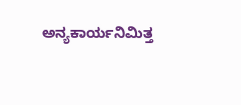ಅನ್ಯಕಾರ್ಯನಿಮಿತ್ತ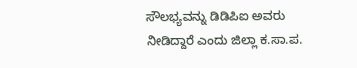ಸೌಲಭ್ಯವನ್ನು ಡಿಡಿಪಿಐ ಅವರು ನೀಡಿದ್ದಾರೆ ಎಂದು ಜಿಲ್ಲಾ ಕ.ಸಾ.ಪ.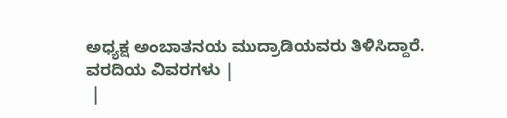ಅಧ್ಯಕ್ಷ ಅಂಬಾತನಯ ಮುದ್ರಾಡಿಯವರು ತಿಳಿಸಿದ್ದಾರೆ.
ವರದಿಯ ವಿವರಗಳು |
 |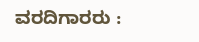ವರದಿಗಾರರು :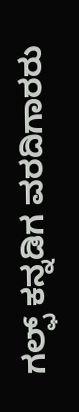ಗಲ್ಫ್ ಕನ್ನಡಿಗ ವರದಿಗಾರರು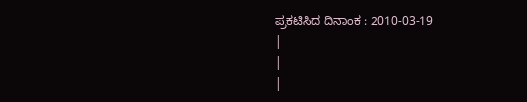ಪ್ರಕಟಿಸಿದ ದಿನಾಂಕ : 2010-03-19
|
|
|